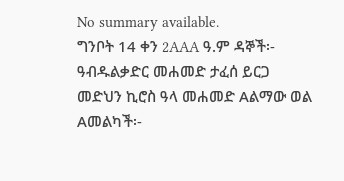No summary available.
ግንቦት 14 ቀን 2AAA ዓ.ም ዳኞች፡- ዓብዱልቃድር መሐመድ ታፈሰ ይርጋ መድህን ኪሮስ ዓላ መሐመድ Aልማው ወል Aመልካች፡-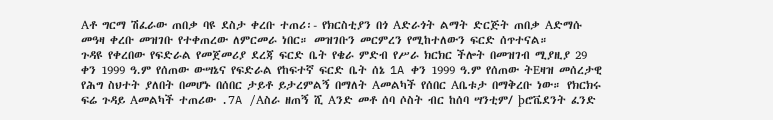Aቶ ግርማ ሽፈራው ጠበቃ ባዩ ደስታ ቀረቡ ተጠሪ፡- የክርስቲያን በጎ Aድራጎት ልማት ድርጅት ጠበቃ Aድማሱ መዓዛ ቀረቡ መዝገቡ የተቀጠረው ለምርመራ ነበር። መዝገቡን መርምረን የሚከተለውን ፍርድ ሰጥተናል።
ጉዳዩ የቀረበው የፍድራል የመጀመሪያ ደረጃ ፍርድ ቤት የቄራ ምድብ የሥራ ክርክር ችሎት በመዝገብ ሚያዚያ 29 ቀን 1999 ዓ.ም የሰጠው ውሣኔና የፍድራል የከፍተኛ ፍርድ ቤት ሰኔ 1A ቀን 1999 ዓ.ም የሰጠው ትEዛዝ መሰረታዊ የሕግ ስህተት ያለበት በመሆኑ በሰበር ታይቶ ይታረምልኝ በማለት Aመልካች የሰበር Aቤቱታ በማቅረቡ ነው። የክርክሩ ፍሬ ጉዳይ Aመልካች ተጠሪው .7A /Aስራ ዘጠኝ ሺ Aንድ መቶ ሰባ ሶስት ብር ከሰባ ሣንቲም/ þሮቬደንት ፈንድ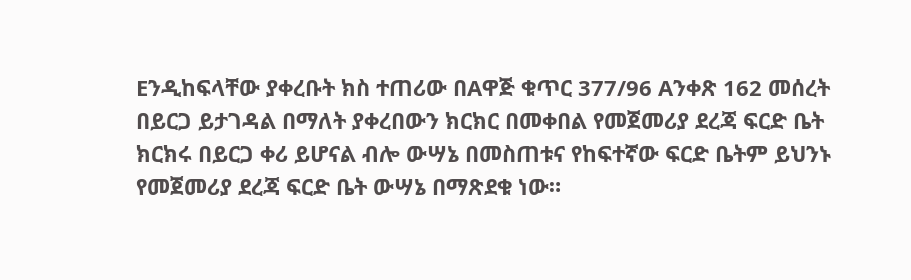Eንዲከፍላቸው ያቀረቡት ክስ ተጠሪው በAዋጅ ቁጥር 377/96 Aንቀጽ 162 መሰረት በይርጋ ይታገዳል በማለት ያቀረበውን ክርክር በመቀበል የመጀመሪያ ደረጃ ፍርድ ቤት ክርክሩ በይርጋ ቀሪ ይሆናል ብሎ ውሣኔ በመስጠቱና የከፍተኛው ፍርድ ቤትም ይህንኑ የመጀመሪያ ደረጃ ፍርድ ቤት ውሣኔ በማጽደቁ ነው።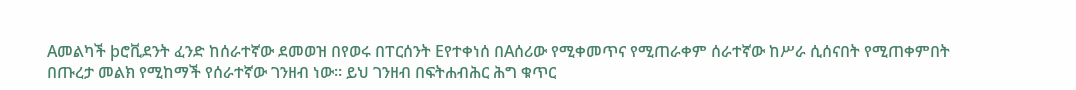Aመልካች þሮቪደንት ፈንድ ከሰራተኛው ደመወዝ በየወሩ በፐርሰንት Eየተቀነሰ በAሰሪው የሚቀመጥና የሚጠራቀም ሰራተኛው ከሥራ ሲሰናበት የሚጠቀምበት በጡረታ መልክ የሚከማች የሰራተኛው ገንዘብ ነው። ይህ ገንዘብ በፍትሐብሕር ሕግ ቁጥር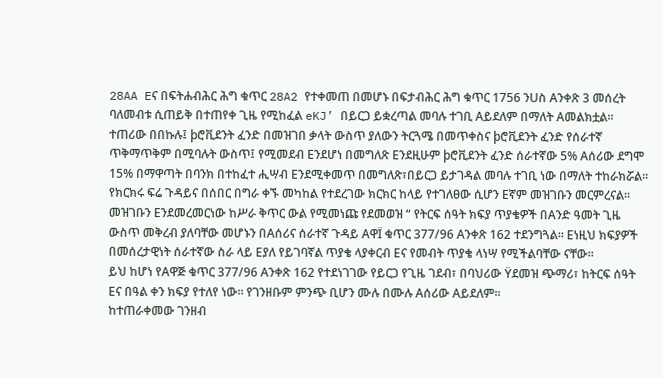28AA Eና በፍትሐብሕር ሕግ ቁጥር 28A2 የተቀመጠ በመሆኑ በፍታብሕር ሕግ ቁጥር 1756 ንUስ Aንቀጽ 3 መሰረት ባለመብቱ ሲጠይቅ በተጠየቀ ጊዜ የሚከፈል eKJ’ በይርጋ ይቋረጣል መባሉ ተገቢ Aይደለም በማለት Aመልክቷል። ተጠሪው በበኩሉ፤ þሮቪደንት ፈንድ በመዝገበ ቃላት ውስጥ ያለውን ትርጓሜ በመጥቀስና þሮቪደንት ፈንድ የሰራተኛ ጥቅማጥቅም በሚባሉት ውስጥ፤ የሚመደብ Eንደሆነ በመግለጽ Eንደዚሁም þሮቪደንት ፈንድ ሰራተኛው 5% Aሰሪው ደግሞ 15% በማዋጣት በባንክ በተከፈተ ሒሣብ Eንደሚቀመጥ በመግለጽ፣በይርጋ ይታገዳል መባሉ ተገቢ ነው በማለት ተከራክሯል። የክርክሩ ፍሬ ጉዳይና በሰበር በግራ ቀኙ መካከል የተደረገው ክርክር ከላይ የተገለፀው ሲሆን Eኛም መዝገቡን መርምረናል። መዝገቡን Eንደመረመርነው ከሥራ ቅጥር ውል የሚመነጩ የደመወዝ “ የትርፍ ሰዓት ክፍያ ጥያቄዎች በAንድ ዓመት ጊዜ ውስጥ መቅረብ ያለባቸው መሆኑን በAሰሪና ሰራተኛ ጉዳይ AዋÏ ቁጥር 377/96 Aንቀጽ 162 ተደንግጓል። Eነዚህ ክፍያዎች በመሰረታዊነት ሰራተኛው ስራ ላይ Eያለ የይገባኛል ጥያቄ ላያቀርብ Eና የመብት ጥያቄ ላነሣ የሚችልባቸው ናቸው።
ይህ ከሆነ የAዋጅ ቁጥር 377/96 Aንቀጽ 162 የተደነገገው የይርጋ የጊዜ ገደብ፣ በባህሪው Ÿደመዝ ጭማሪ፣ ከትርፍ ሰዓት Eና በዓል ቀን ክፍያ የተለየ ነው። የገንዘቡም ምንጭ ቢሆን ሙሉ በሙሉ Aሰሪው Aይደለም።
ከተጠራቀመው ገንዘብ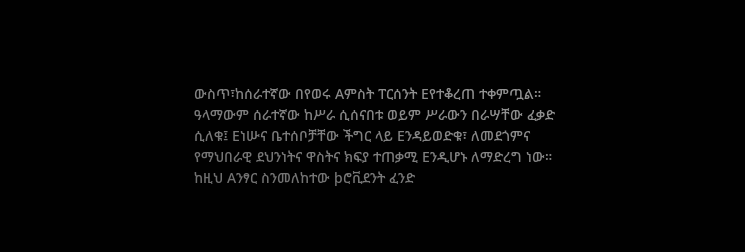ውስጥ፣ከሰራተኛው በየወሩ Aምስት ፐርሰንት Eየተቆረጠ ተቀምጧል። ዓላማውም ሰራተኛው ከሥራ ሲሰናበቱ ወይም ሥራውን በራሣቸው ፈቃድ ሲለቁ፤ Eነሡና ቤተሰቦቻቸው ችግር ላይ Eንዳይወድቁ፣ ለመደጎምና የማህበራዊ ደህንነትና ዋስትና ክፍያ ተጠቃሚ Eንዲሆኑ ለማድረግ ነው። ከዚህ Aንፃር ስንመለከተው þሮቪደንት ፈንድ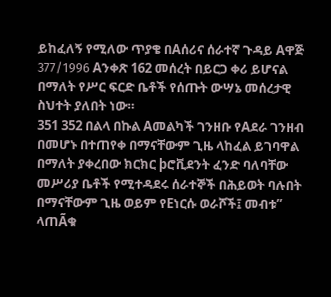ይከፈለኝ የሚለው ጥያቄ በAሰሪና ሰራተኛ ጉዳይ Aዋጅ 377/1996 Aንቀጽ 162 መሰረት በይርጋ ቀሪ ይሆናል በማለት የሥር ፍርድ ቤቶች የሰጡት ውሣኔ መሰረታዊ ስህተት ያለበት ነው።
351 352 በልላ በኩል Aመልካች ገንዘቡ የAደራ ገንዘብ በመሆኑ በተጠየቀ በማናቸውም ጊዜ ላከፈል ይገባዋል በማለት ያቀረበው ክርክር þሮቪደንት ፈንድ ባለባቸው መሥሪያ ቤቶች የሚተዳደሩ ሰራተኞች በሕይወት ባሉበት በማናቸውም ጊዜ ወይም የEነርሱ ወራሾች፤ መብቱ” ላጠÃቁ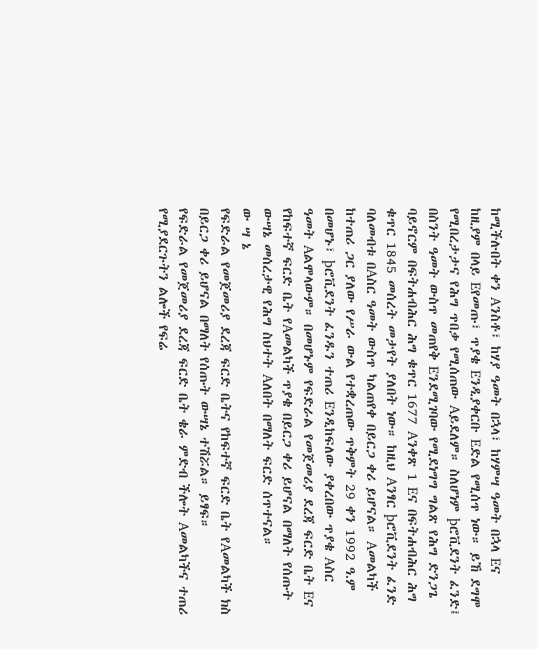ከሚችሉበት ቀን Aንስቶ፣ ከሃያ ዓመት በኋላ፣ ከሃምሣ ዓመት በኋላ Eና ከዚያም በላይ Eየመጡ፣ ጥያቄ Eንዲያቀርቡ Eድል የሚሰጥ ነው። ይኸ ደግሞ የሚበረታታና የሕግ ጥበቃ የሚሰጠው Aይደለም። ስለሆነም þሮቪደንት ፈንድ፤ በስንት ዓመት ውስጥ መጠየቅ Eንደሚገባው የሚደነግግ ግልጽ የሕግ ድንጋጌ ባይኖርም በፍትሐብሕር ሕግ ቁጥር 1677 Aንቀጽ 1 Eና በፍትሐብሕር ሕግ ቁጥር 1845 መሰረት መታየት ያለበት ነው። ከዚህ Aንፃር þሮቪደንት ፈንድ ባለመብቱ በAስር ዓመት ውስጥ ካልጠየቀ በይርጋ ቀሪ ይሆናል። Aመልካች ከተጠሪ ጋር ያለው የሥራ ውል የተቋረጠው ጥቅምት 29 ቀን 1992 ዓ.ም በመሆኑ፣ þሮቪደንት ፈንዱን ተጠሪ Eንዲከፍለው ያቀረበው ጥያቄ Aስር ዓመት Aልሞላውም። በመሆኑም የፍድራል የመጀመሪያ ደረጃ ፍርድ ቤት Eና የከፍተኛ ፍርድ ቤት የAመልካች ጥያቄ በይርጋ ቀሪ ይሆናል በማለት የሰጡት ውሣኔ መሰረታዊ የሕግ ስህተት Aለበት በማለት ፍርድ ሰጥተናል።
ው ሣ ኔ
የፍድራል የመጀመሪያ ደረጃ ፍርድ ቤትና የከፍተኛ ፍርድ ቤት የAመልካች ክስ በይርጋ ቀሪ ይሆናል በማለት የሰጡት ውሣኔ ተሽሯል። ይፃፍ።
የፍድራል የመጀመሪያ ደረጃ ፍርድ ቤት ቄራ ምድብ ችሎት Aመልካችና ተጠሪ የሚያደርጉትን ልሎች የፍሬ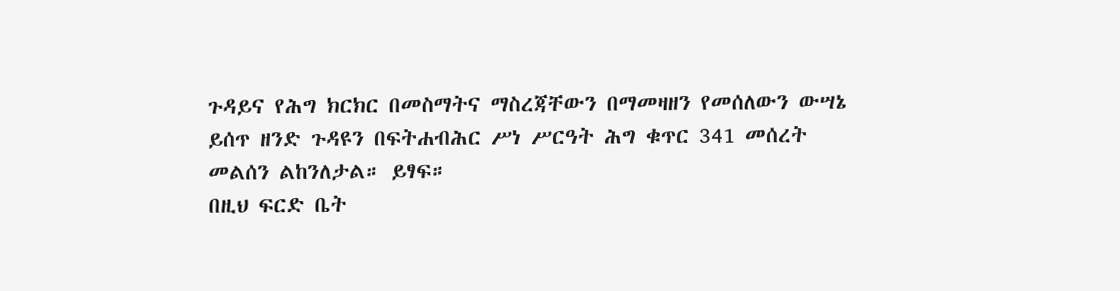ጉዳይና የሕግ ክርክር በመስማትና ማስረጃቸውን በማመዛዘን የመሰለውን ውሣኔ ይሰጥ ዘንድ ጉዳዩን በፍትሐብሕር ሥነ ሥርዓት ሕግ ቁጥር 341 መሰረት መልሰን ልከንለታል። ይፃፍ።
በዚህ ፍርድ ቤት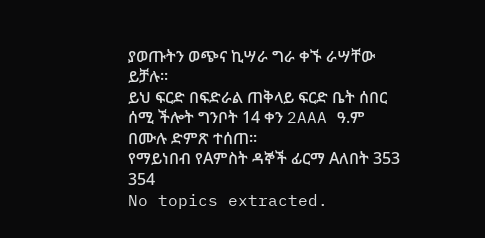ያወጡትን ወጭና ኪሣራ ግራ ቀኙ ራሣቸው ይቻሉ።
ይህ ፍርድ በፍድራል ጠቅላይ ፍርድ ቤት ሰበር ሰሚ ችሎት ግንቦት 14 ቀን 2AAA ዓ.ም በሙሉ ድምጽ ተሰጠ።
የማይነበብ የAምስት ዳኞች ፊርማ Aለበት 353 354
No topics extracted.